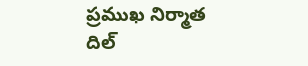ప్రముఖ నిర్మాత దిల్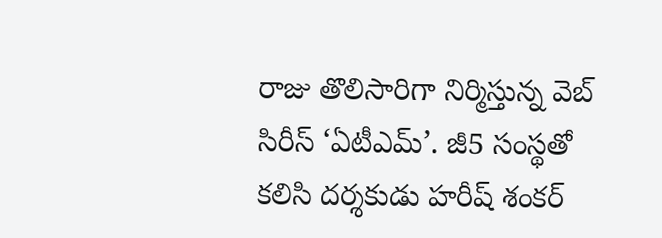రాజు తొలిసారిగా నిర్మిస్తున్న వెబ్ సిరీస్ ‘ఏటీఎమ్’. జీ5 సంస్థతో కలిసి దర్శకుడు హరీష్ శంకర్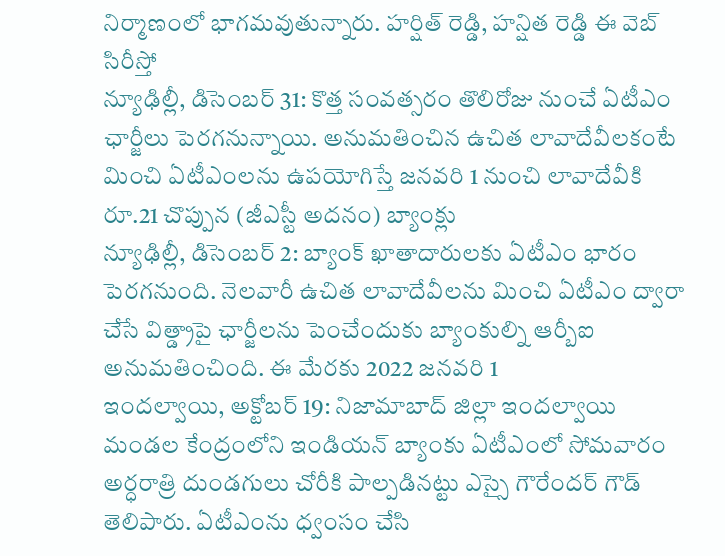నిర్మాణంలో భాగమవుతున్నారు. హర్షిత్ రెడ్డి, హన్షిత రెడ్డి ఈ వెబ్ సిరీస్తో
న్యూఢిల్లీ, డిసెంబర్ 31: కొత్త సంవత్సరం తొలిరోజు నుంచే ఏటీఎం ఛార్జీలు పెరగనున్నాయి. అనుమతించిన ఉచిత లావాదేవీలకంటే మించి ఏటీఎంలను ఉపయోగిస్తే జనవరి 1 నుంచి లావాదేవీకి రూ.21 చొప్పున (జీఎస్టీ అదనం) బ్యాంక్లు
న్యూఢిల్లీ, డిసెంబర్ 2: బ్యాంక్ ఖాతాదారులకు ఏటీఎం భారం పెరగనుంది. నెలవారీ ఉచిత లావాదేవీలను మించి ఏటీఎం ద్వారా చేసే విత్డ్రాపై ఛార్జీలను పెంచేందుకు బ్యాంకుల్ని ఆర్బీఐ అనుమతించింది. ఈ మేరకు 2022 జనవరి 1
ఇందల్వాయి, అక్టోబర్ 19: నిజామాబాద్ జిల్లా ఇందల్వాయి మండల కేంద్రంలోని ఇండియన్ బ్యాంకు ఏటీఎంలో సోమవారం అర్ధరాత్రి దుండగులు చోరీకి పాల్పడినట్టు ఎస్సై గౌరేందర్ గౌడ్ తెలిపారు. ఏటీఎంను ధ్వంసం చేసి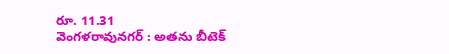రూ. 11.31
వెంగళరావునగర్ : అతను బీటెక్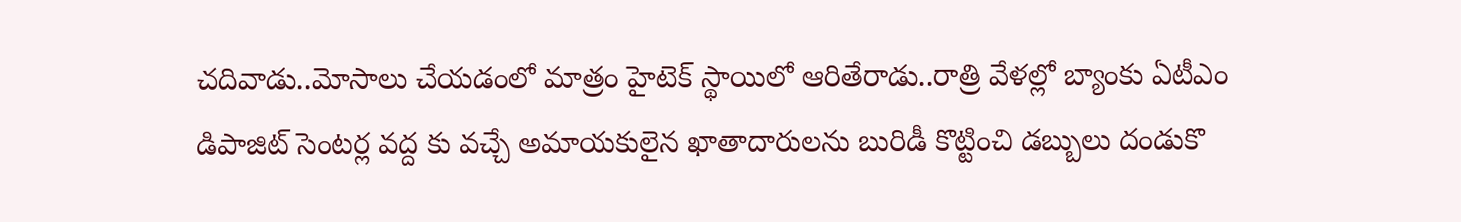చదివాడు..మోసాలు చేయడంలో మాత్రం హైటెక్ స్థాయిలో ఆరితేరాడు..రాత్రి వేళల్లో బ్యాంకు ఏటీఎం డిపాజిట్ సెంటర్ల వద్ద కు వచ్చే అమాయకులైన ఖాతాదారులను బురిడీ కొట్టించి డబ్బులు దండుకొ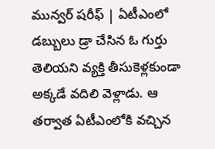మున్వర్ షరీఫ్ | ఏటీఎంలో డబ్బులు డ్రా చేసిన ఓ గుర్తు తెలియని వ్యక్తి తీసుకెళ్లకుండా అక్కడే వదిలి వెళ్లాడు. ఆ తర్వాత ఏటీఎంలోకి వచ్చిన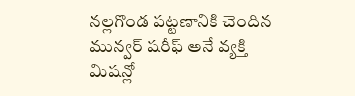నల్లగొండ పట్టణానికి చెందిన మున్వర్ షరీఫ్ అనే వ్యక్తి మిషన్లో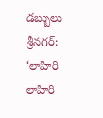డబ్బులు
శ్రీనగర్: ‘లాహిరి లాహిరి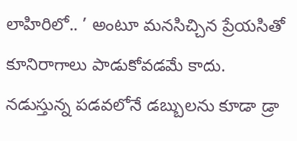లాహిరిలో.. ’ అంటూ మనసిచ్చిన ప్రేయసితో కూనిరాగాలు పాడుకోవడమే కాదు. నడుస్తున్న పడవలోనే డబ్బులను కూడా డ్రా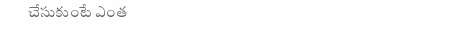చేసుకుంటే ఎంత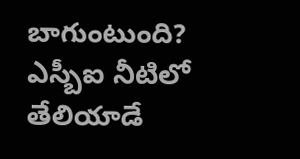బాగుంటుంది? ఎస్బీఐ నీటిలో తేలియాడే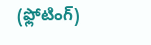(ఫ్లోటింగ్)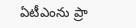ఏటీఎంను ప్రా